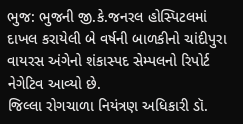ભુજ: ભુજની જી.કે.જનરલ હોસ્પિટલમાં દાખલ કરાયેલી બે વર્ષની બાળકીનો ચાંદીપુરા વાયરસ અંગેનો શંકાસ્પદ સેમ્પલનો રિપોર્ટ નેગેટિવ આવ્યો છે.
જિલ્લા રોગચાળા નિયંત્રણ અધિકારી ડૉ.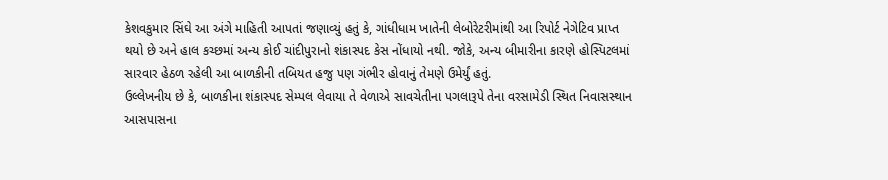કેશવકુમાર સિંઘે આ અંગે માહિતી આપતાં જણાવ્યું હતું કે, ગાંધીધામ ખાતેની લેબોરેટરીમાંથી આ રિપોર્ટ નેગેટિવ પ્રાપ્ત થયો છે અને હાલ કચ્છમાં અન્ય કોઈ ચાંદીપુરાનો શંકાસ્પદ કેસ નોંધાયો નથી. જોકે, અન્ય બીમારીના કારણે હોસ્પિટલમાં સારવાર હેઠળ રહેલી આ બાળકીની તબિયત હજુ પણ ગંભીર હોવાનું તેમણે ઉમેર્યું હતું.
ઉલ્લેખનીય છે કે, બાળકીના શંકાસ્પદ સેમ્પલ લેવાયા તે વેળાએ સાવચેતીના પગલારૂપે તેના વરસામેડી સ્થિત નિવાસસ્થાન આસપાસના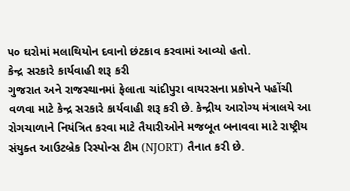૫૦ ઘરોમાં મલાથિયોન દવાનો છંટકાવ કરવામાં આવ્યો હતો.
કેન્દ્ર સરકારે કાર્યવાહી શરૂ કરી
ગુજરાત અને રાજસ્થાનમાં ફેલાતા ચાંદીપુરા વાયરસના પ્રકોપને પહોંચી વળવા માટે કેન્દ્ર સરકારે કાર્યવાહી શરૂ કરી છે. કેન્દ્રીય આરોગ્ય મંત્રાલયે આ રોગચાળાને નિયંત્રિત કરવા માટે તૈયારીઓને મજબૂત બનાવવા માટે રાષ્ટ્રીય સંયુક્ત આઉટબ્રેક રિસ્પોન્સ ટીમ (NJORT) તૈનાત કરી છે.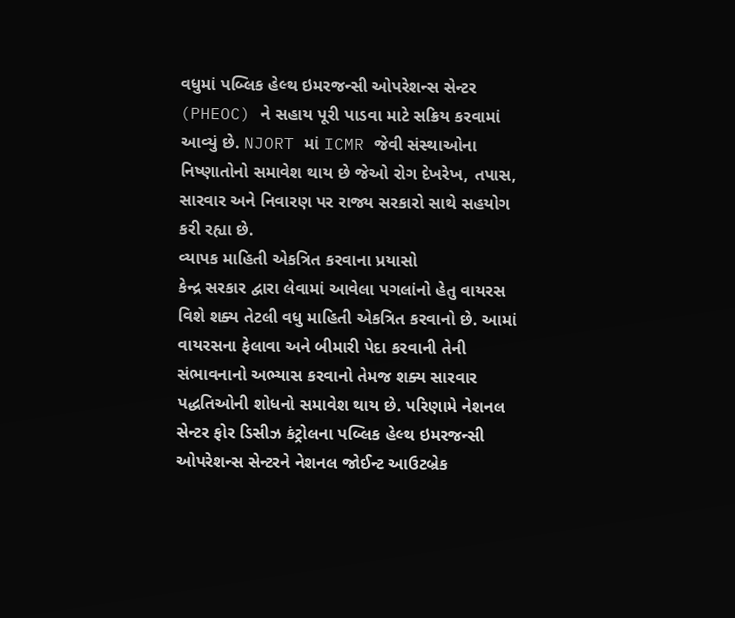વધુમાં પબ્લિક હેલ્થ ઇમરજન્સી ઓપરેશન્સ સેન્ટર (PHEOC) ને સહાય પૂરી પાડવા માટે સક્રિય કરવામાં આવ્યું છે. NJORT માં ICMR જેવી સંસ્થાઓના નિષ્ણાતોનો સમાવેશ થાય છે જેઓ રોગ દેખરેખ, તપાસ, સારવાર અને નિવારણ પર રાજ્ય સરકારો સાથે સહયોગ કરી રહ્યા છે.
વ્યાપક માહિતી એકત્રિત કરવાના પ્રયાસો
કેન્દ્ર સરકાર દ્વારા લેવામાં આવેલા પગલાંનો હેતુ વાયરસ વિશે શક્ય તેટલી વધુ માહિતી એકત્રિત કરવાનો છે. આમાં વાયરસના ફેલાવા અને બીમારી પેદા કરવાની તેની સંભાવનાનો અભ્યાસ કરવાનો તેમજ શક્ય સારવાર પદ્ધતિઓની શોધનો સમાવેશ થાય છે. પરિણામે નેશનલ સેન્ટર ફોર ડિસીઝ કંટ્રોલના પબ્લિક હેલ્થ ઇમરજન્સી ઓપરેશન્સ સેન્ટરને નેશનલ જોઈન્ટ આઉટબ્રેક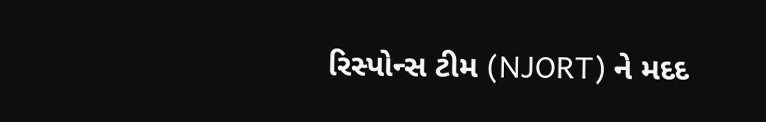રિસ્પોન્સ ટીમ (NJORT) ને મદદ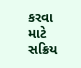કરવા માટે સક્રિય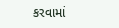કરવામાં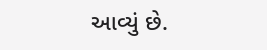આવ્યું છે.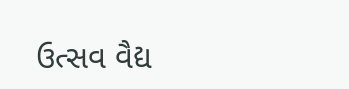ઉત્સવ વૈદ્ય